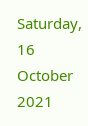Saturday, 16 October 2021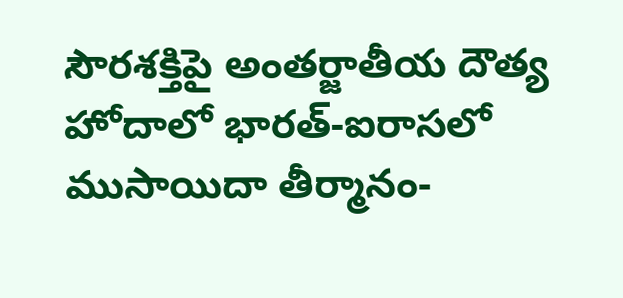సౌరశక్తిపై అంతర్జాతీయ దౌత్య హోదాలో భారత్-ఐరాసలో ముసాయిదా తీర్మానం-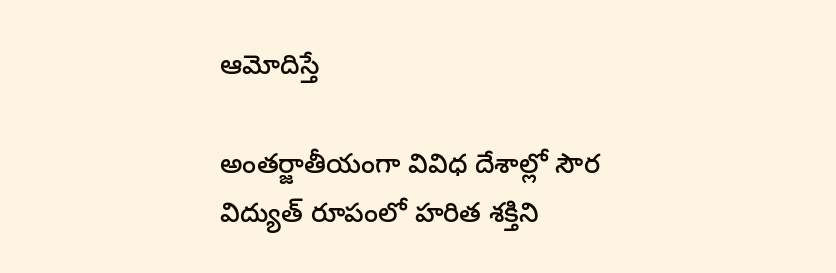ఆమోదిస్తే

అంతర్జాతీయంగా వివిధ దేశాల్లో సౌర విద్యుత్ రూపంలో హరిత శక్తిని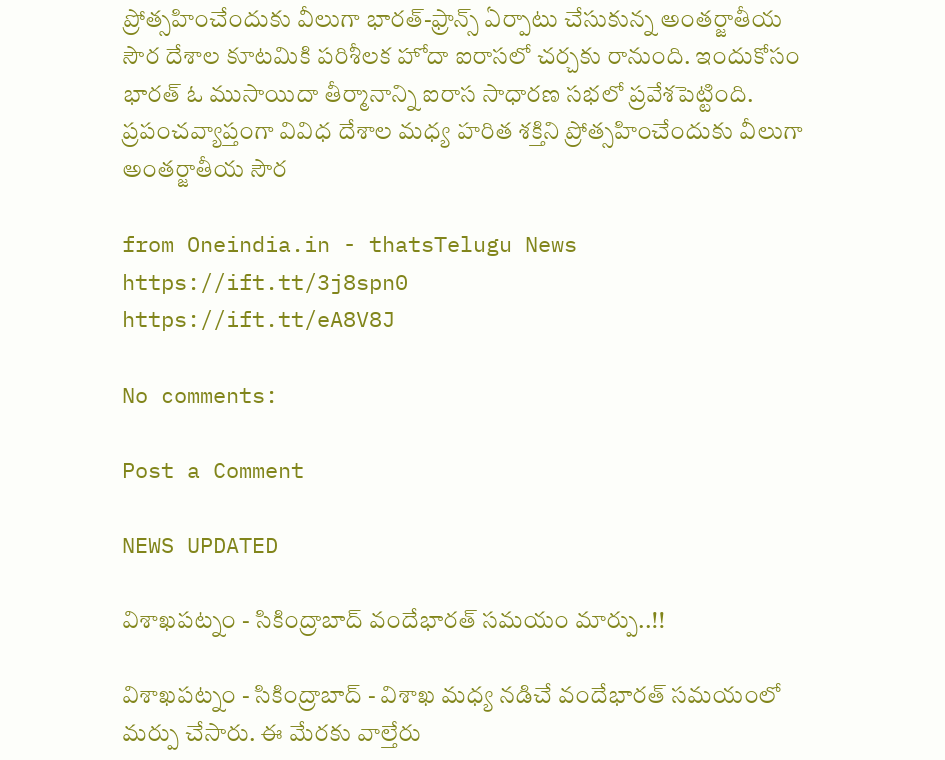ప్రోత్సహించేందుకు వీలుగా భారత్-ఫ్రాన్స్ ఏర్పాటు చేసుకున్న అంతర్జాతీయ సౌర దేశాల కూటమికి పరిశీలక హోదా ఐరాసలో చర్చకు రానుంది. ఇందుకోసం భారత్ ఓ ముసాయిదా తీర్మానాన్ని ఐరాస సాధారణ సభలో ప్రవేశపెట్టింది. ప్రపంచవ్యాప్తంగా వివిధ దేశాల మధ్య హరిత శక్తిని ప్రోత్సహించేందుకు వీలుగా అంతర్జాతీయ సౌర

from Oneindia.in - thatsTelugu News https://ift.tt/3j8spn0
https://ift.tt/eA8V8J

No comments:

Post a Comment

NEWS UPDATED

విశాఖపట్నం - సికింద్రాబాద్ వందేభారత్ సమయం మార్పు..!!

విశాఖపట్నం - సికింద్రాబాద్ - విశాఖ మధ్య నడిచే వందేభారత్ సమయంలో మర్పు చేసారు. ఈ మేరకు వాల్తేరు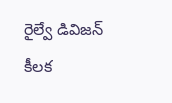రైల్వే డివిజన్ కీలక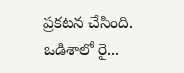ప్రకటన చేసింది. ఒడిశాలో రై...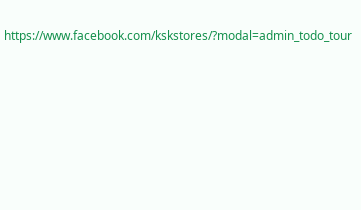https://www.facebook.com/kskstores/?modal=admin_todo_tour